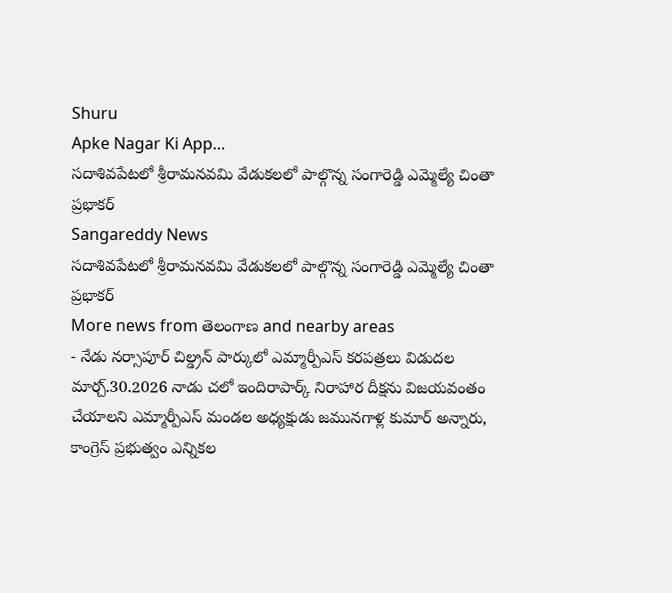Shuru
Apke Nagar Ki App…
సదాశివపేటలో శ్రీరామనవమి వేడుకలలో పాల్గొన్న సంగారెడ్డి ఎమ్మెల్యే చింతా ప్రభాకర్
Sangareddy News
సదాశివపేటలో శ్రీరామనవమి వేడుకలలో పాల్గొన్న సంగారెడ్డి ఎమ్మెల్యే చింతా ప్రభాకర్
More news from తెలంగాణ and nearby areas
- నేడు నర్సాపూర్ చిల్డ్రన్ పార్కులో ఎమ్మార్పీఎస్ కరపత్రలు విడుదల మార్చ్.30.2026 నాడు చలో ఇందిరాపార్క్ నిరాహార దీక్షను విజయవంతం చేయాలని ఎమ్మార్పీఎస్ మండల అధ్యక్షుడు జమునగాళ్ల కుమార్ అన్నారు, కాంగ్రెస్ ప్రభుత్వం ఎన్నికల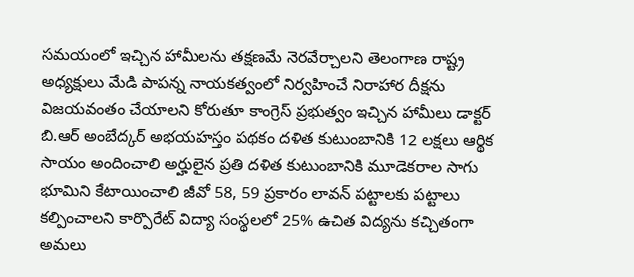సమయంలో ఇచ్చిన హామీలను తక్షణమే నెరవేర్చాలని తెలంగాణ రాష్ట్ర అధ్యక్షులు మేడి పాపన్న నాయకత్వంలో నిర్వహించే నిరాహార దీక్షను విజయవంతం చేయాలని కోరుతూ కాంగ్రెస్ ప్రభుత్వం ఇచ్చిన హామీలు డాక్టర్ బి.ఆర్ అంబేద్కర్ అభయహస్తం పథకం దళిత కుటుంబానికి 12 లక్షలు ఆర్థిక సాయం అందించాలి అర్హులైన ప్రతి దళిత కుటుంబానికి మూడెకరాల సాగు భూమిని కేటాయించాలి జీవో 58, 59 ప్రకారం లావన్ పట్టాలకు పట్టాలు కల్పించాలని కార్పొరేట్ విద్యా సంస్థలలో 25% ఉచిత విద్యను కచ్చితంగా అమలు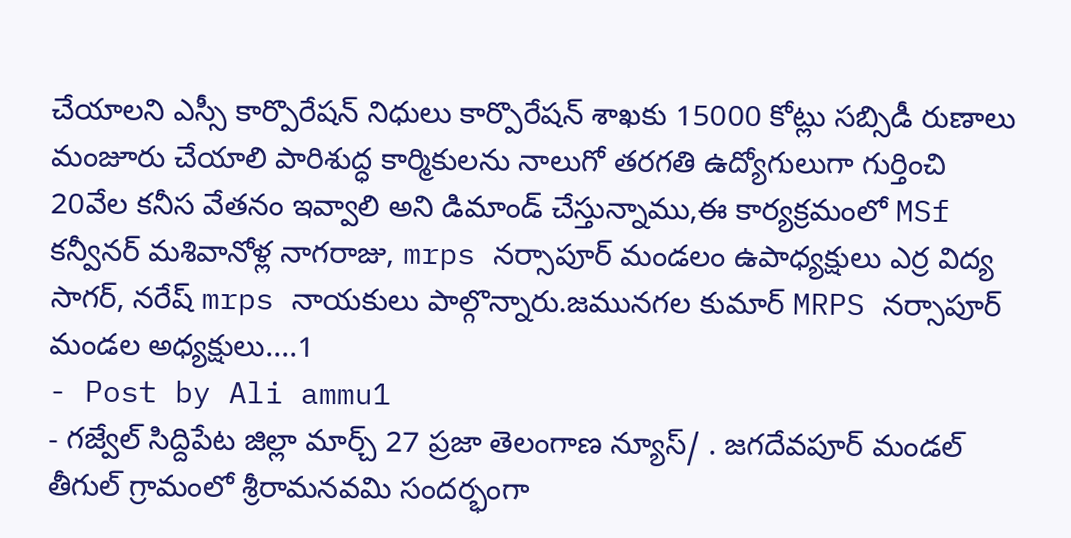చేయాలని ఎస్సీ కార్పొరేషన్ నిధులు కార్పొరేషన్ శాఖకు 15000 కోట్లు సబ్సిడీ రుణాలు మంజూరు చేయాలి పారిశుద్ధ కార్మికులను నాలుగో తరగతి ఉద్యోగులుగా గుర్తించి 20వేల కనీస వేతనం ఇవ్వాలి అని డిమాండ్ చేస్తున్నాము,ఈ కార్యక్రమంలో MSf కన్వీనర్ మశివానోళ్ల నాగరాజు, mrps నర్సాపూర్ మండలం ఉపాధ్యక్షులు ఎర్ర విద్య సాగర్, నరేష్ mrps నాయకులు పాల్గొన్నారు.జమునగల కుమార్ MRPS నర్సాపూర్ మండల అధ్యక్షులు....1
- Post by Ali ammu1
- గజ్వేల్ సిద్దిపేట జిల్లా మార్చ్ 27 ప్రజా తెలంగాణ న్యూస్/ . జగదేవపూర్ మండల్ తీగుల్ గ్రామంలో శ్రీరామనవమి సందర్భంగా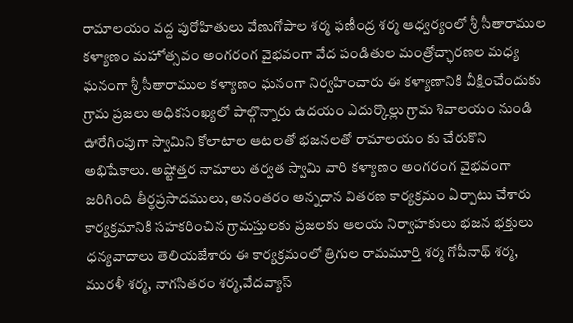రామాలయం వద్ద పురోహితులు వేణుగోపాల శర్మ ఫణీంద్ర శర్మ ఆధ్వర్యంలో శ్రీ సీతారాముల కళ్యాణం మహోత్సవం అంగరంగ వైభవంగా వేద పండితుల మంత్రోచ్ఛారణల మధ్య ఘనంగా శ్రీ సీతారాముల కళ్యాణం ఘనంగా నిర్వహించారు ఈ కళ్యాణానికి వీక్షించేందుకు గ్రామ ప్రజలు అధికసంఖ్యలో పాల్గొన్నారు ఉదయం ఎదుర్కొల్లు గ్రామ శివాలయం నుండి ఊరేగింపుగా స్వామిని కోలాటాల ఆటలతో భజనలతో రామాలయం కు చేరుకొని అభిషేకాలు. అష్టోత్తర నామాలు తర్వత స్వామి వారి కళ్యాణం అంగరంగ వైభవంగా జరిగింది తీర్థప్రసాదములు, అనంతరం అన్నదాన వితరణ కార్యక్రమం ఏర్పాటు చేశారు కార్యక్రమానికి సహకరించిన గ్రామస్తులకు ప్రజలకు ఆలయ నిర్వాహకులు భజన భక్తులు ధన్యవాదాలు తెలియజేశారు ఈ కార్యక్రమంలో త్రిగుల రామమూర్తి శర్మ గోపీనాథ్ శర్మ, మురళీ శర్మ, నాగసితరం శర్మ,వేదవ్యాస్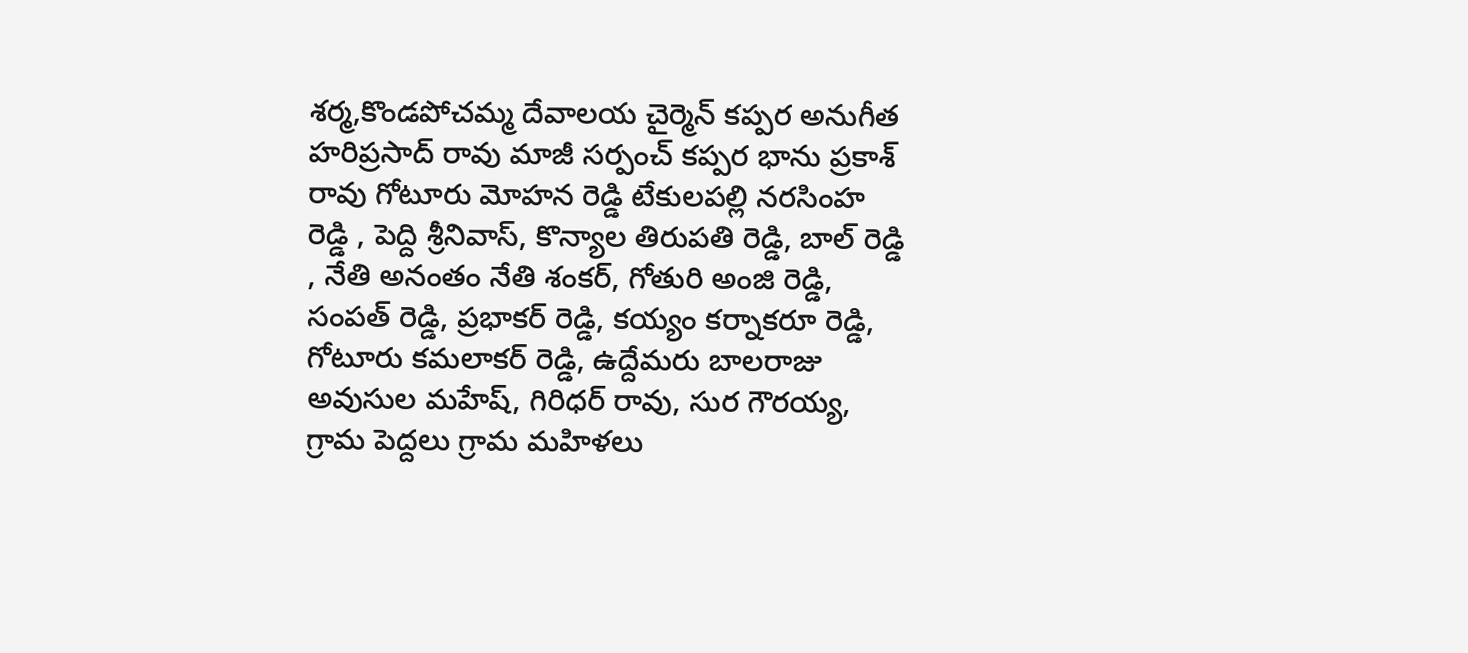శర్మ,కొండపోచమ్మ దేవాలయ చైర్మెన్ కప్పర అనుగీత హరిప్రసాద్ రావు మాజీ సర్పంచ్ కప్పర భాను ప్రకాశ్ రావు గోటూరు మోహన రెడ్డి టేకులపల్లి నరసింహ రెడ్డి , పెద్ది శ్రీనివాస్, కొన్యాల తిరుపతి రెడ్డి, బాల్ రెడ్డి , నేతి అనంతం నేతి శంకర్, గోతురి అంజి రెడ్డి, సంపత్ రెడ్డి, ప్రభాకర్ రెడ్డి, కయ్యం కర్నాకరూ రెడ్డి, గోటూరు కమలాకర్ రెడ్డి, ఉద్దేమరు బాలరాజు అవుసుల మహేష్, గిరిధర్ రావు, సుర గౌరయ్య, గ్రామ పెద్దలు గ్రామ మహిళలు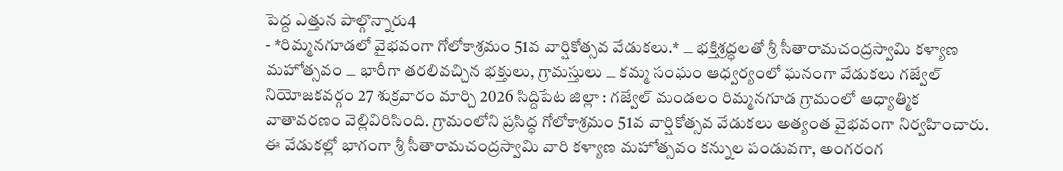పెద్ద ఎత్తున పాల్గొన్నారు4
- *రిమ్మనగూడలో వైభవంగా గోలోకాశ్రమం 51వ వార్షికోత్సవ వేడుకలు.* ౼ భక్తిశ్రద్ధలతో శ్రీ సీతారామచంద్రస్వామి కళ్యాణ మహోత్సవం ౼ భారీగా తరలివచ్చిన భక్తులు, గ్రామస్తులు ౼ కమ్మ సంఘం ఆధ్వర్యంలో ఘనంగా వేడుకలు గజ్వేల్ నియోజకవర్గం 27 శుక్రవారం మార్చి 2026 సిద్దిపేట జిల్లా : గజ్వేల్ మండలం రిమ్మనగూడ గ్రామంలో ఆధ్యాత్మిక వాతావరణం వెల్లివిరిసింది. గ్రామంలోని ప్రసిద్ధ గోలోకాశ్రమం 51వ వార్షికోత్సవ వేడుకలు అత్యంత వైభవంగా నిర్వహించారు. ఈ వేడుకల్లో భాగంగా శ్రీ సీతారామచంద్రస్వామి వారి కళ్యాణ మహోత్సవం కన్నుల పండువగా, అంగరంగ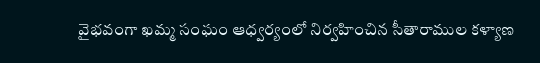వైభవంగా ఖమ్మ సంఘం ఆధ్వర్యంలో నిర్వహించిన సీతారాముల కళ్యాణ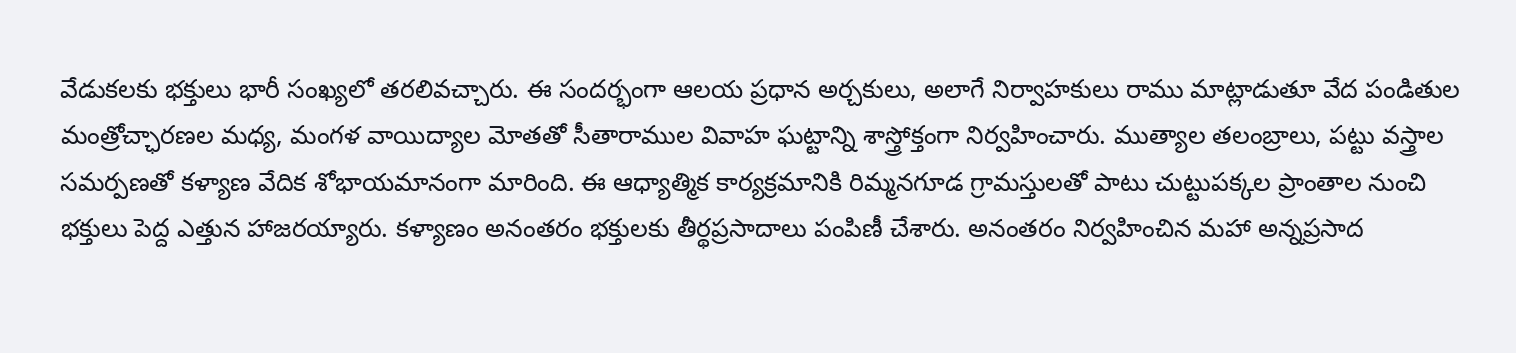వేడుకలకు భక్తులు భారీ సంఖ్యలో తరలివచ్చారు. ఈ సందర్భంగా ఆలయ ప్రధాన అర్చకులు, అలాగే నిర్వాహకులు రాము మాట్లాడుతూ వేద పండితుల మంత్రోచ్ఛారణల మధ్య, మంగళ వాయిద్యాల మోతతో సీతారాముల వివాహ ఘట్టాన్ని శాస్త్రోక్తంగా నిర్వహించారు. ముత్యాల తలంబ్రాలు, పట్టు వస్త్రాల సమర్పణతో కళ్యాణ వేదిక శోభాయమానంగా మారింది. ఈ ఆధ్యాత్మిక కార్యక్రమానికి రిమ్మనగూడ గ్రామస్తులతో పాటు చుట్టుపక్కల ప్రాంతాల నుంచి భక్తులు పెద్ద ఎత్తున హాజరయ్యారు. కళ్యాణం అనంతరం భక్తులకు తీర్థప్రసాదాలు పంపిణీ చేశారు. అనంతరం నిర్వహించిన మహా అన్నప్రసాద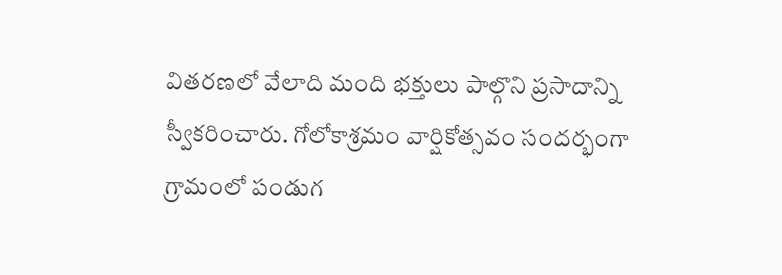వితరణలో వేలాది మంది భక్తులు పాల్గొని ప్రసాదాన్ని స్వీకరించారు. గోలోకాశ్రమం వార్షికోత్సవం సందర్భంగా గ్రామంలో పండుగ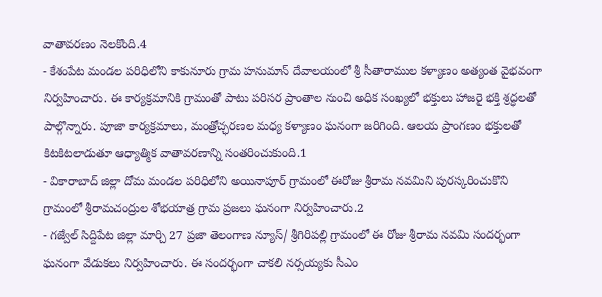వాతావరణం నెలకొంది.4
- కేశంపేట మండల పరిధిలోని కాకునూరు గ్రామ హనుమాన్ దేవాలయంలో శ్రీ సీతారాముల కళ్యాణం అత్యంత వైభవంగా నిర్వహించారు. ఈ కార్యక్రమానికి గ్రామంతో పాటు పరిసర ప్రాంతాల నుంచి అధిక సంఖ్యలో భక్తులు హాజరై భక్తి శ్రద్ధలతో పాల్గొన్నారు. పూజా కార్యక్రమాలు, మంత్రోచ్ఛరణల మధ్య కళ్యాణం ఘనంగా జరిగింది. ఆలయ ప్రాంగణం భక్తులతో కిటకిటలాడుతూ ఆధ్యాత్మిక వాతావరణాన్ని సంతరించుకుంది.1
- వికారాబాద్ జిల్లా దోమ మండల పరిధిలోని అయినాపూర్ గ్రామంలో ఈరోజు శ్రీరామ నవమిని పురస్కరించుకొని గ్రామంలో శ్రీరామచంద్రుల శోభయాత్ర గ్రామ ప్రజలు ఘనంగా నిర్వహించారు.2
- గజ్వేల్ సిద్దిపేట జిల్లా మార్చి 27 ప్రజా తెలంగాణ న్యూస్/ శ్రీగిరిపల్లి గ్రామంలో ఈ రోజు శ్రీరామ నవమి సందర్భంగా ఘనంగా వేడుకలు నిర్వహించారు. ఈ సందర్భంగా చాకలి నర్సయ్యకు సీఎం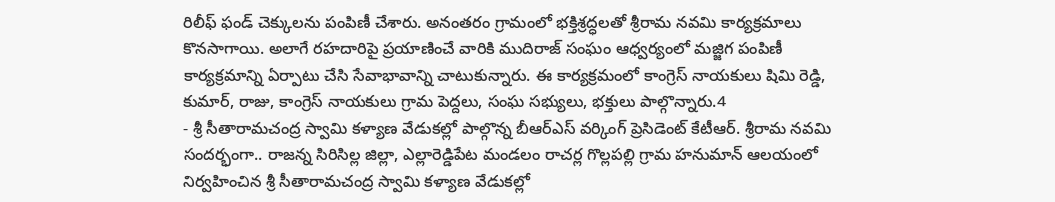రిలీఫ్ ఫండ్ చెక్కులను పంపిణీ చేశారు. అనంతరం గ్రామంలో భక్తిశ్రద్ధలతో శ్రీరామ నవమి కార్యక్రమాలు కొనసాగాయి. అలాగే రహదారిపై ప్రయాణించే వారికి ముదిరాజ్ సంఘం ఆధ్వర్యంలో మజ్జిగ పంపిణీ కార్యక్రమాన్ని ఏర్పాటు చేసి సేవాభావాన్ని చాటుకున్నారు. ఈ కార్యక్రమంలో కాంగ్రెస్ నాయకులు షిమి రెడ్డి, కుమార్, రాజు, కాంగ్రెస్ నాయకులు గ్రామ పెద్దలు, సంఘ సభ్యులు, భక్తులు పాల్గొన్నారు.4
- శ్రీ సీతారామచంద్ర స్వామి కళ్యాణ వేడుకల్లో పాల్గొన్న బీఆర్ఎస్ వర్కింగ్ ప్రెసిడెంట్ కేటీఆర్. శ్రీరామ నవమి సందర్భంగా.. రాజన్న సిరిసిల్ల జిల్లా, ఎల్లారెడ్డిపేట మండలం రాచర్ల గొల్లపల్లి గ్రామ హనుమాన్ ఆలయంలో నిర్వహించిన శ్రీ సీతారామచంద్ర స్వామి కళ్యాణ వేడుకల్లో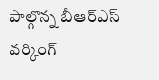పాల్గొన్న బీఆర్ఎస్ వర్కింగ్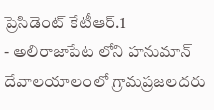ప్రెసిడెంట్ కేటీఆర్.1
- అలిరాజాపేట లోని హనుమాన్ దేవాలయాలంలో గ్రామప్రజలదరు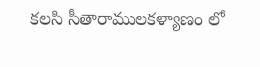కలసి సీతారాములకళ్యాణం లో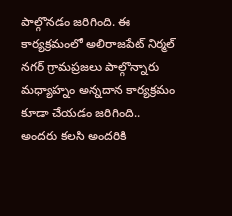పాల్గొనడం జరిగింది. ఈ కార్యక్రమంలో అలిరాజపేట్ నిర్మల్ నగర్ గ్రామప్రజలు పాల్గొన్నారు మధ్యాహ్నం అన్నదాన కార్యక్రమం కూడా చేయడం జరిగింది.. అందరు కలసి అందరికి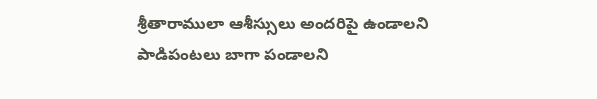శ్రీతారాములా ఆశీస్సులు అందరిపై ఉండాలని పాడిపంటలు బాగా పండాలని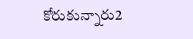కోరుకున్నారు2